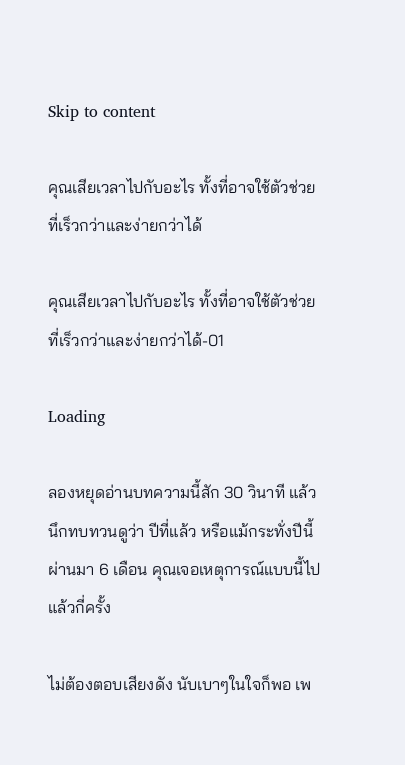Skip to content

คุณเสียเวลาไปกับอะไร ทั้งที่อาจใช้ตัวช่วยที่เร็วกว่าและง่ายกว่าได้

คุณเสียเวลาไปกับอะไร ทั้งที่อาจใช้ตัวช่วยที่เร็วกว่าและง่ายกว่าได้-01

Loading

ลองหยุดอ่านบทความนี้สัก 30 วินาที แล้วนึกทบทวนดูว่า ปีที่แล้ว หรือแม้กระทั่งปีนี้ผ่านมา 6 เดือน คุณเจอเหตุการณ์แบบนี้ไปแล้วกี่ครั้ง

ไม่ต้องตอบเสียงดัง นับเบาๆในใจก็พอ เพ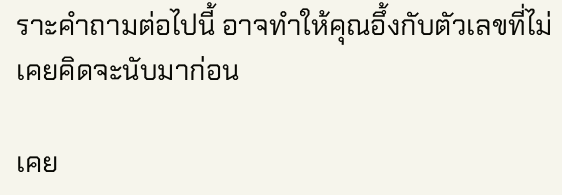ราะคำถามต่อไปนี้ อาจทำให้คุณอึ้งกับตัวเลขที่ไม่เคยคิดจะนับมาก่อน

เคย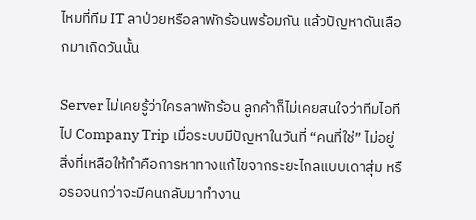ไหมที่ทีม IT ลาป่วยหรือลาพักร้อนพร้อมกัน แล้วปัญหาดันเลือกมาเกิดวันนั้น

Server ไม่เคยรู้ว่าใครลาพักร้อน ลูกค้าก็ไม่เคยสนใจว่าทีมไอทีไป Company Trip เมื่อระบบมีปัญหาในวันที่ “คนที่ใช่” ไม่อยู่ สิ่งที่เหลือให้ทำคือการหาทางแก้ไขจากระยะไกลแบบเดาสุ่ม หรือรอจนกว่าจะมีคนกลับมาทำงาน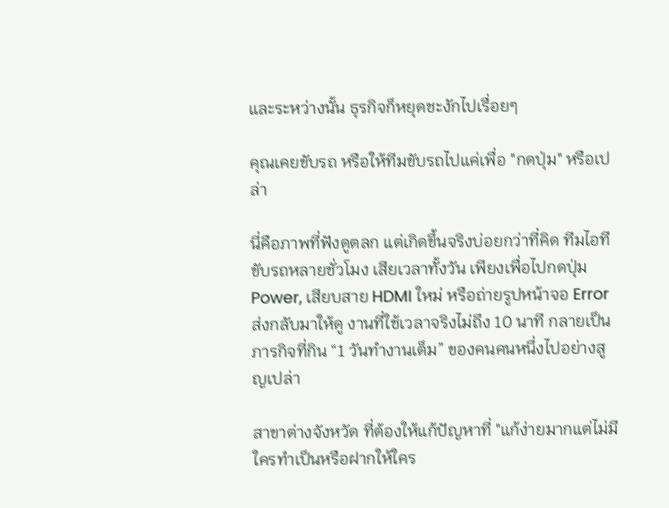และระหว่างนั้น ธุรกิจก็หยุดชะงักไปเรื่อยๆ

คุณเคยขับรถ หรือให้ทีมขับรถไปแค่เพื่อ "กดปุ่ม" หรือเปล่า

นี่คือภาพที่ฟังดูตลก แต่เกิดขึ้นจริงบ่อยกว่าที่คิด ทีมไอทีขับรถหลายชั่วโมง เสียเวลาทั้งวัน เพียงเพื่อไปกดปุ่ม Power, เสียบสาย HDMI ใหม่ หรือถ่ายรูปหน้าจอ Error ส่งกลับมาให้ดู งานที่ใช้เวลาจริงไม่ถึง 10 นาที กลายเป็นภารกิจที่กิน “1 วันทำงานเต็ม” ของคนคนหนึ่งไปอย่างสูญเปล่า

สาขาต่างจังหวัด ที่ต้องให้แก้ปัญหาที่ "แก้ง่ายมากแต่ไม่มีใครทำเป็นหรือฝากให้ใคร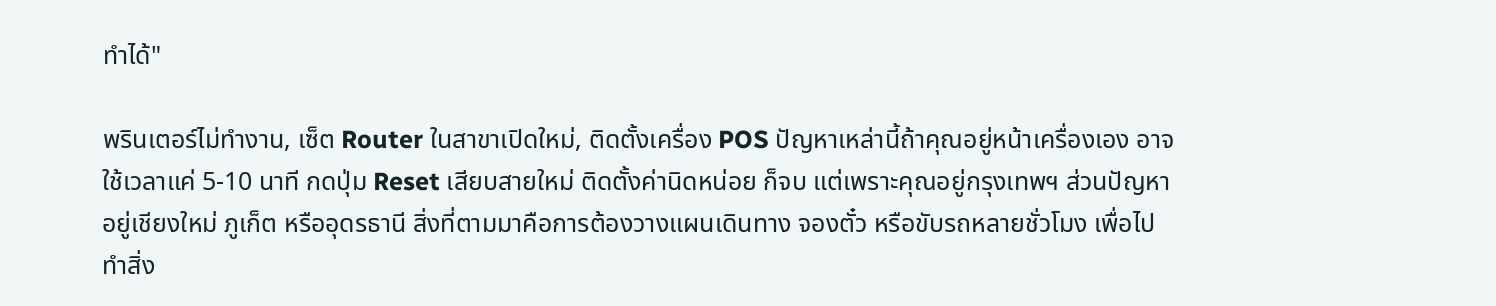ทำได้"

พรินเตอร์ไม่ทำงาน, เซ็ต Router ในสาขาเปิดใหม่, ติดตั้งเครื่อง POS ปัญหาเหล่านี้ถ้าคุณอยู่หน้าเครื่องเอง อาจใช้เวลาแค่ 5-10 นาที กดปุ่ม Reset เสียบสายใหม่ ติดตั้งค่านิดหน่อย ก็จบ แต่เพราะคุณอยู่กรุงเทพฯ ส่วนปัญหาอยู่เชียงใหม่ ภูเก็ต หรืออุดรธานี สิ่งที่ตามมาคือการต้องวางแผนเดินทาง จองตั๋ว หรือขับรถหลายชั่วโมง เพื่อไปทำสิ่ง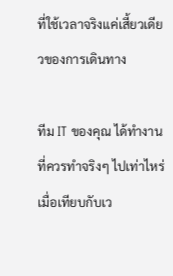ที่ใช้เวลาจริงแค่เสี้ยวเดียวของการเดินทาง

ทีม IT ของคุณ ได้ทำงานที่ควรทำจริงๆ ไปเท่าไหร่ เมื่อเทียบกับเว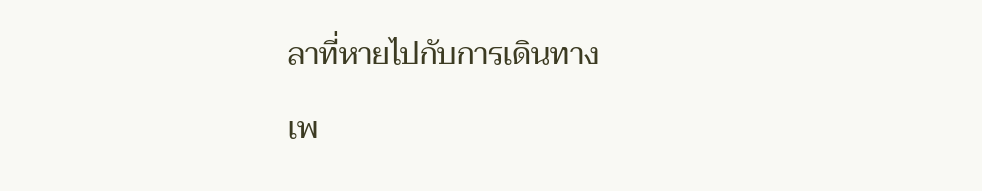ลาที่หายไปกับการเดินทาง

เพ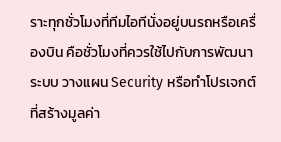ราะทุกชั่วโมงที่ทีมไอทีนั่งอยู่บนรถหรือเครื่องบิน คือชั่วโมงที่ควรใช้ไปกับการพัฒนาระบบ วางแผน Security หรือทำโปรเจกต์ที่สร้างมูลค่า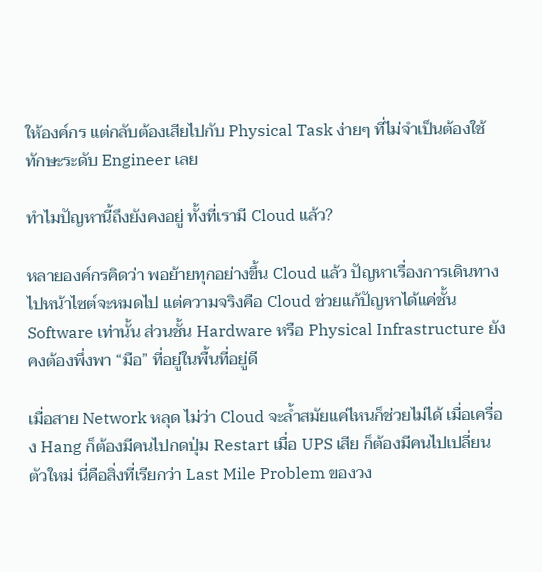ให้องค์กร แต่กลับต้องเสียไปกับ Physical Task ง่ายๆ ที่ไม่จำเป็นต้องใช้ทักษะระดับ Engineer เลย

ทำไมปัญหานี้ถึงยังคงอยู่ ทั้งที่เรามี Cloud แล้ว?

หลายองค์กรคิดว่า พอย้ายทุกอย่างขึ้น Cloud แล้ว ปัญหาเรื่องการเดินทางไปหน้าไซต์จะหมดไป แต่ความจริงคือ Cloud ช่วยแก้ปัญหาได้แค่ชั้น Software เท่านั้น ส่วนชั้น Hardware หรือ Physical Infrastructure ยังคงต้องพึ่งพา “มือ” ที่อยู่ในพื้นที่อยู่ดี

เมื่อสาย Network หลุด ไม่ว่า Cloud จะล้ำสมัยแค่ไหนก็ช่วยไม่ได้ เมื่อเครื่อง Hang ก็ต้องมีคนไปกดปุ่ม Restart เมื่อ UPS เสีย ก็ต้องมีคนไปเปลี่ยนตัวใหม่ นี่คือสิ่งที่เรียกว่า Last Mile Problem ของวง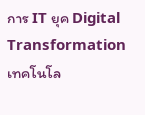การ IT ยุค Digital Transformation  เทคโนโล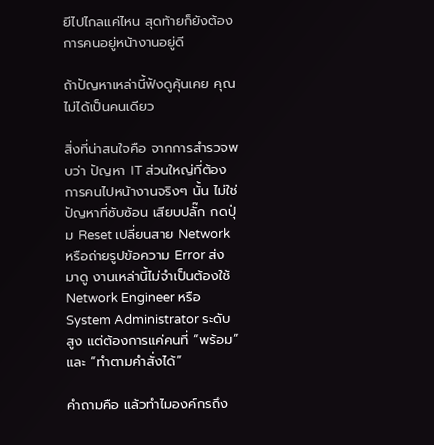ยีไปไกลแค่ไหน สุดท้ายก็ยังต้องการคนอยู่หน้างานอยู่ดี

ถ้าปัญหาเหล่านี้ฟังดูคุ้นเคย คุณไม่ได้เป็นคนเดียว

สิ่งที่น่าสนใจคือ จากการสำรวจพบว่า ปัญหา IT ส่วนใหญ่ที่ต้องการคนไปหน้างานจริงๆ นั้น ไม่ใช่ปัญหาที่ซับซ้อน เสียบปลั๊ก กดปุ่ม Reset เปลี่ยนสาย Network หรือถ่ายรูปข้อความ Error ส่งมาดู งานเหล่านี้ไม่จำเป็นต้องใช้ Network Engineer หรือ System Administrator ระดับสูง แต่ต้องการแค่คนที่ “พร้อม” และ “ทำตามคำสั่งได้”

คำถามคือ แล้วทำไมองค์กรถึง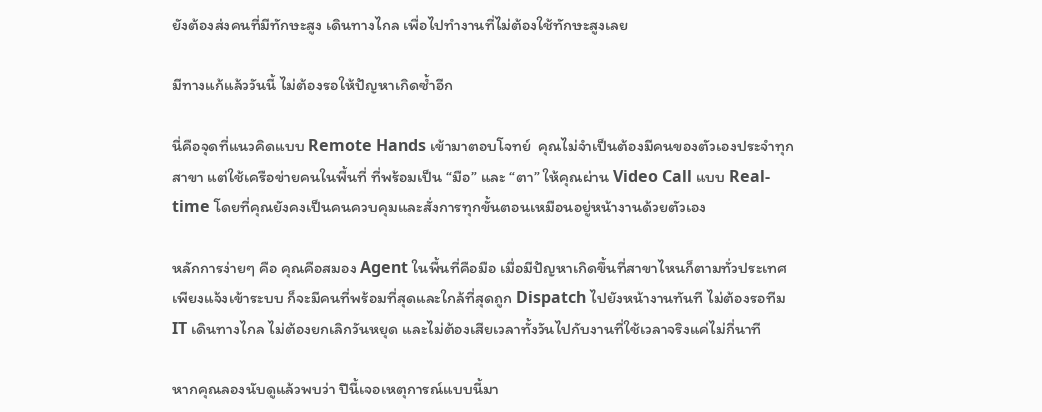ยังต้องส่งคนที่มีทักษะสูง เดินทางไกล เพื่อไปทำงานที่ไม่ต้องใช้ทักษะสูงเลย

มีทางแก้แล้ววันนี้ ไม่ต้องรอให้ปัญหาเกิดซ้ำอีก

นี่คือจุดที่แนวคิดแบบ Remote Hands เข้ามาตอบโจทย์  คุณไม่จำเป็นต้องมีคนของตัวเองประจำทุกสาขา แต่ใช้เครือข่ายคนในพื้นที่ ที่พร้อมเป็น “มือ” และ “ตา” ให้คุณผ่าน Video Call แบบ Real-time โดยที่คุณยังคงเป็นคนควบคุมและสั่งการทุกขั้นตอนเหมือนอยู่หน้างานด้วยตัวเอง

หลักการง่ายๆ คือ คุณคือสมอง Agent ในพื้นที่คือมือ เมื่อมีปัญหาเกิดขึ้นที่สาขาไหนก็ตามทั่วประเทศ เพียงแจ้งเข้าระบบ ก็จะมีคนที่พร้อมที่สุดและใกล้ที่สุดถูก Dispatch ไปยังหน้างานทันที ไม่ต้องรอทีม IT เดินทางไกล ไม่ต้องยกเลิกวันหยุด และไม่ต้องเสียเวลาทั้งวันไปกับงานที่ใช้เวลาจริงแค่ไม่กี่นาที

หากคุณลองนับดูแล้วพบว่า ปีนี้เจอเหตุการณ์แบบนี้มา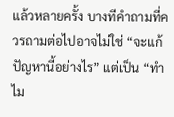แล้วหลายครั้ง บางทีคำถามที่ควรถามต่อไปอาจไม่ใช่ “จะแก้ปัญหานี้อย่างไร” แต่เป็น “ทำไม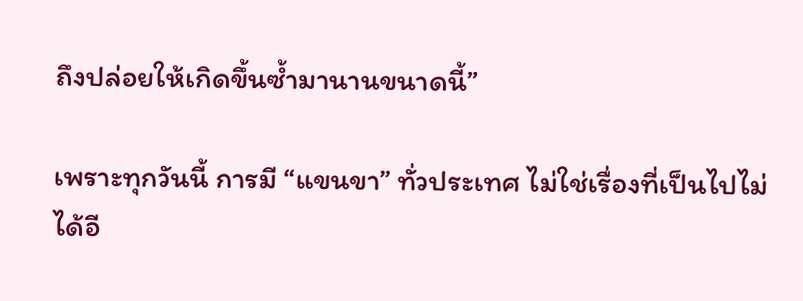ถึงปล่อยให้เกิดขึ้นซ้ำมานานขนาดนี้”

เพราะทุกวันนี้ การมี “แขนขา” ทั่วประเทศ ไม่ใช่เรื่องที่เป็นไปไม่ได้อี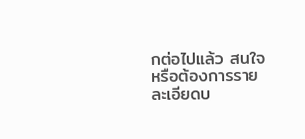กต่อไปแล้ว สนใจหรือต้องการรายละเอียดบ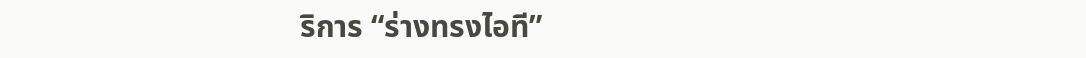ริการ “ร่างทรงไอที”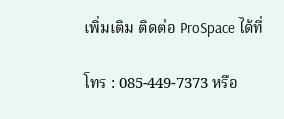เพิ่มเติม ติดต่อ ProSpace ได้ที่

โทร : 085-449-7373 หรือ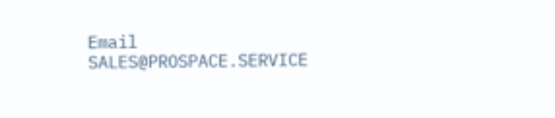Email SALES@PROSPACE.SERVICE